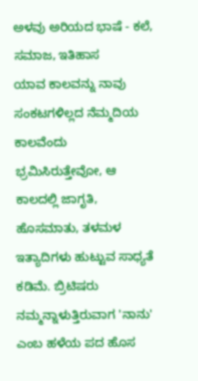ಅಳವು ಅರಿಯದ ಭಾಷೆ - ಕಲೆ, ಸಮಾಜ, ಇತಿಹಾಸ
ಯಾವ ಕಾಲವನ್ನು ನಾವು ಸಂಕಟಗಳಿಲ್ಲದ ನೆಮ್ಮದಿಯ ಕಾಲವೆಂದು ಭ್ರಮಿಸಿರುತ್ತೇವೋ, ಆ ಕಾಲದಲ್ಲಿ ಜಾಗೃತಿ, ಹೊಸಮಾತು, ತಳಮಳ ಇತ್ಯಾದಿಗಳು ಹುಟ್ಟುವ ಸಾಧ್ಯತೆ ಕಡಿಮೆ. ಬ್ರಿಟಿಷರು ನಮ್ಮನ್ನಾಳುತ್ತಿರುವಾಗ 'ನಾನು' ಎಂಬ ಹಳೆಯ ಪದ ಹೊಸ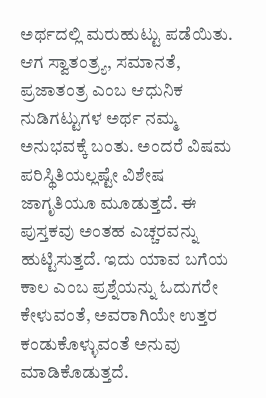ಅರ್ಥದಲ್ಲಿ ಮರುಹುಟ್ಟು ಪಡೆಯಿತು. ಆಗ ಸ್ವಾತಂತ್ರ್ಯ, ಸಮಾನತೆ, ಪ್ರಜಾತಂತ್ರ ಎಂಬ ಆಧುನಿಕ ನುಡಿಗಟ್ಟುಗಳ ಅರ್ಥ ನಮ್ಮ ಅನುಭವಕ್ಕೆ ಬಂತು. ಅಂದರೆ ವಿಷಮ ಪರಿಸ್ಥಿತಿಯಲ್ಲಷ್ಟೇ ವಿಶೇಷ ಜಾಗೃತಿಯೂ ಮೂಡುತ್ತದೆ. ಈ ಪುಸ್ತಕವು ಅಂತಹ ಎಚ್ಚರವನ್ನು ಹುಟ್ಟಿಸುತ್ತದೆ. ಇದು ಯಾವ ಬಗೆಯ ಕಾಲ ಎಂಬ ಪ್ರಶ್ನೆಯನ್ನು ಓದುಗರೇ ಕೇಳುವಂತೆ, ಅವರಾಗಿಯೇ ಉತ್ತರ ಕಂಡುಕೊಳ್ಳುವಂತೆ ಅನುವು ಮಾಡಿಕೊಡುತ್ತದೆ.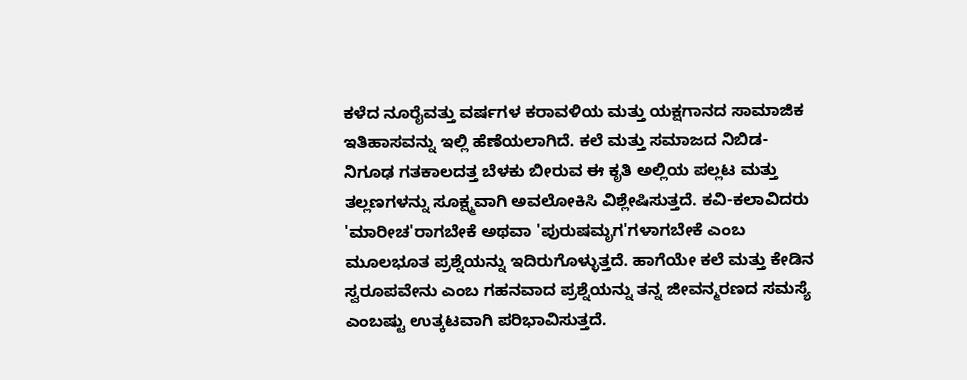ಕಳೆದ ನೂರೈವತ್ತು ವರ್ಷಗಳ ಕರಾವಳಿಯ ಮತ್ತು ಯಕ್ಷಗಾನದ ಸಾಮಾಜಿಕ ಇತಿಹಾಸವನ್ನು ಇಲ್ಲಿ ಹೆಣೆಯಲಾಗಿದೆ. ಕಲೆ ಮತ್ತು ಸಮಾಜದ ನಿಬಿಡ-ನಿಗೂಢ ಗತಕಾಲದತ್ತ ಬೆಳಕು ಬೀರುವ ಈ ಕೃತಿ ಅಲ್ಲಿಯ ಪಲ್ಲಟ ಮತ್ತು ತಲ್ಲಣಗಳನ್ನು ಸೂಕ್ಷ್ಮವಾಗಿ ಅವಲೋಕಿಸಿ ವಿಶ್ಲೇಷಿಸುತ್ತದೆ. ಕವಿ-ಕಲಾವಿದರು 'ಮಾರೀಚ'ರಾಗಬೇಕೆ ಅಥವಾ 'ಪುರುಷಮೃಗ'ಗಳಾಗಬೇಕೆ ಎಂಬ ಮೂಲಭೂತ ಪ್ರಶ್ನೆಯನ್ನು ಇದಿರುಗೊಳ್ಳುತ್ತದೆ. ಹಾಗೆಯೇ ಕಲೆ ಮತ್ತು ಕೇಡಿನ ಸ್ವರೂಪವೇನು ಎಂಬ ಗಹನವಾದ ಪ್ರಶ್ನೆಯನ್ನು ತನ್ನ ಜೀವನ್ಮರಣದ ಸಮಸ್ಯೆ ಎಂಬಷ್ಟು ಉತ್ಕಟವಾಗಿ ಪರಿಭಾವಿಸುತ್ತದೆ.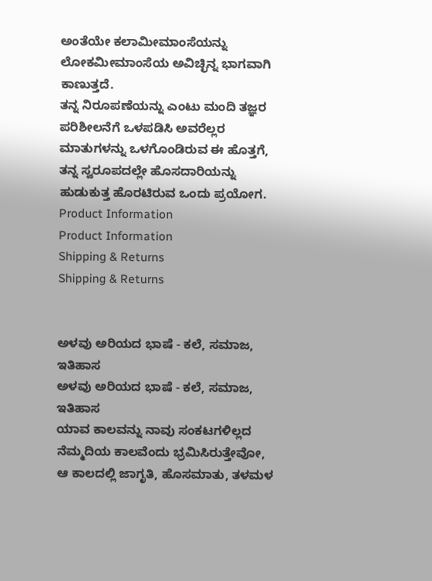ಅಂತೆಯೇ ಕಲಾಮೀಮಾಂಸೆಯನ್ನು ಲೋಕಮೀಮಾಂಸೆಯ ಅವಿಚ್ಛಿನ್ನ ಭಾಗವಾಗಿ ಕಾಣುತ್ತದೆ.
ತನ್ನ ನಿರೂಪಣೆಯನ್ನು ಎಂಟು ಮಂದಿ ತಜ್ಞರ ಪರಿಶೀಲನೆಗೆ ಒಳಪಡಿಸಿ ಅವರೆಲ್ಲರ ಮಾತುಗಳನ್ನು ಒಳಗೊಂಡಿರುವ ಈ ಹೊತ್ತಗೆ, ತನ್ನ ಸ್ವರೂಪದಲ್ಲೇ ಹೊಸದಾರಿಯನ್ನು ಹುಡುಕುತ್ತ ಹೊರಟಿರುವ ಒಂದು ಪ್ರಯೋಗ.
Product Information
Product Information
Shipping & Returns
Shipping & Returns


ಅಳವು ಅರಿಯದ ಭಾಷೆ - ಕಲೆ, ಸಮಾಜ, ಇತಿಹಾಸ
ಅಳವು ಅರಿಯದ ಭಾಷೆ - ಕಲೆ, ಸಮಾಜ, ಇತಿಹಾಸ
ಯಾವ ಕಾಲವನ್ನು ನಾವು ಸಂಕಟಗಳಿಲ್ಲದ ನೆಮ್ಮದಿಯ ಕಾಲವೆಂದು ಭ್ರಮಿಸಿರುತ್ತೇವೋ, ಆ ಕಾಲದಲ್ಲಿ ಜಾಗೃತಿ, ಹೊಸಮಾತು, ತಳಮಳ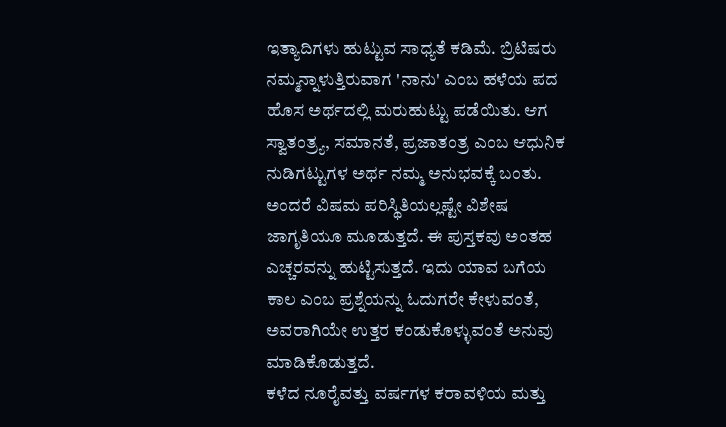ಇತ್ಯಾದಿಗಳು ಹುಟ್ಟುವ ಸಾಧ್ಯತೆ ಕಡಿಮೆ. ಬ್ರಿಟಿಷರು ನಮ್ಮನ್ನಾಳುತ್ತಿರುವಾಗ 'ನಾನು' ಎಂಬ ಹಳೆಯ ಪದ ಹೊಸ ಅರ್ಥದಲ್ಲಿ ಮರುಹುಟ್ಟು ಪಡೆಯಿತು. ಆಗ ಸ್ವಾತಂತ್ರ್ಯ, ಸಮಾನತೆ, ಪ್ರಜಾತಂತ್ರ ಎಂಬ ಆಧುನಿಕ ನುಡಿಗಟ್ಟುಗಳ ಅರ್ಥ ನಮ್ಮ ಅನುಭವಕ್ಕೆ ಬಂತು. ಅಂದರೆ ವಿಷಮ ಪರಿಸ್ಥಿತಿಯಲ್ಲಷ್ಟೇ ವಿಶೇಷ ಜಾಗೃತಿಯೂ ಮೂಡುತ್ತದೆ. ಈ ಪುಸ್ತಕವು ಅಂತಹ ಎಚ್ಚರವನ್ನು ಹುಟ್ಟಿಸುತ್ತದೆ. ಇದು ಯಾವ ಬಗೆಯ ಕಾಲ ಎಂಬ ಪ್ರಶ್ನೆಯನ್ನು ಓದುಗರೇ ಕೇಳುವಂತೆ, ಅವರಾಗಿಯೇ ಉತ್ತರ ಕಂಡುಕೊಳ್ಳುವಂತೆ ಅನುವು ಮಾಡಿಕೊಡುತ್ತದೆ.
ಕಳೆದ ನೂರೈವತ್ತು ವರ್ಷಗಳ ಕರಾವಳಿಯ ಮತ್ತು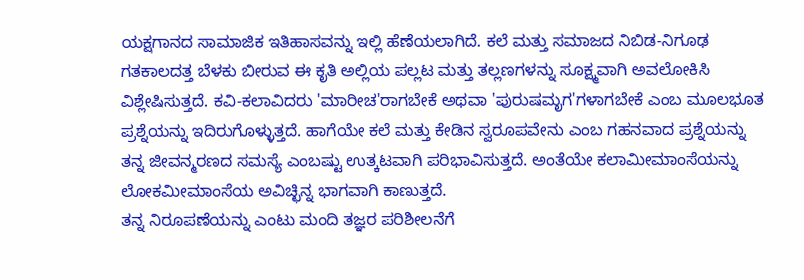ಯಕ್ಷಗಾನದ ಸಾಮಾಜಿಕ ಇತಿಹಾಸವನ್ನು ಇಲ್ಲಿ ಹೆಣೆಯಲಾಗಿದೆ. ಕಲೆ ಮತ್ತು ಸಮಾಜದ ನಿಬಿಡ-ನಿಗೂಢ ಗತಕಾಲದತ್ತ ಬೆಳಕು ಬೀರುವ ಈ ಕೃತಿ ಅಲ್ಲಿಯ ಪಲ್ಲಟ ಮತ್ತು ತಲ್ಲಣಗಳನ್ನು ಸೂಕ್ಷ್ಮವಾಗಿ ಅವಲೋಕಿಸಿ ವಿಶ್ಲೇಷಿಸುತ್ತದೆ. ಕವಿ-ಕಲಾವಿದರು 'ಮಾರೀಚ'ರಾಗಬೇಕೆ ಅಥವಾ 'ಪುರುಷಮೃಗ'ಗಳಾಗಬೇಕೆ ಎಂಬ ಮೂಲಭೂತ ಪ್ರಶ್ನೆಯನ್ನು ಇದಿರುಗೊಳ್ಳುತ್ತದೆ. ಹಾಗೆಯೇ ಕಲೆ ಮತ್ತು ಕೇಡಿನ ಸ್ವರೂಪವೇನು ಎಂಬ ಗಹನವಾದ ಪ್ರಶ್ನೆಯನ್ನು ತನ್ನ ಜೀವನ್ಮರಣದ ಸಮಸ್ಯೆ ಎಂಬಷ್ಟು ಉತ್ಕಟವಾಗಿ ಪರಿಭಾವಿಸುತ್ತದೆ. ಅಂತೆಯೇ ಕಲಾಮೀಮಾಂಸೆಯನ್ನು ಲೋಕಮೀಮಾಂಸೆಯ ಅವಿಚ್ಛಿನ್ನ ಭಾಗವಾಗಿ ಕಾಣುತ್ತದೆ.
ತನ್ನ ನಿರೂಪಣೆಯನ್ನು ಎಂಟು ಮಂದಿ ತಜ್ಞರ ಪರಿಶೀಲನೆಗೆ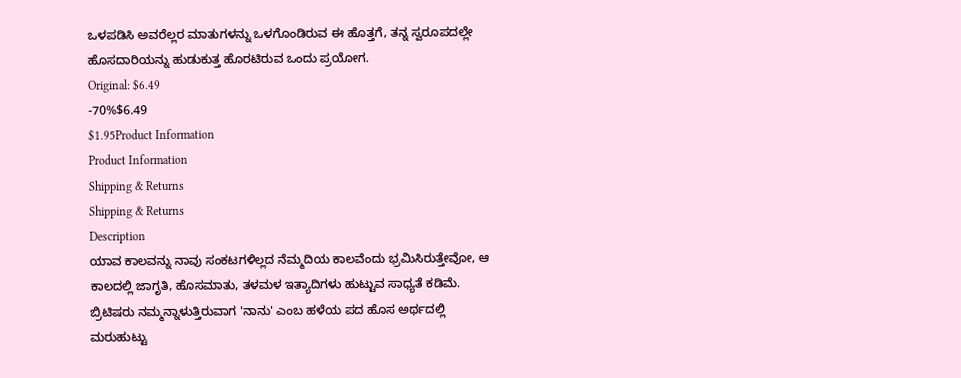ಒಳಪಡಿಸಿ ಅವರೆಲ್ಲರ ಮಾತುಗಳನ್ನು ಒಳಗೊಂಡಿರುವ ಈ ಹೊತ್ತಗೆ, ತನ್ನ ಸ್ವರೂಪದಲ್ಲೇ ಹೊಸದಾರಿಯನ್ನು ಹುಡುಕುತ್ತ ಹೊರಟಿರುವ ಒಂದು ಪ್ರಯೋಗ.
Original: $6.49
-70%$6.49
$1.95Product Information
Product Information
Shipping & Returns
Shipping & Returns
Description
ಯಾವ ಕಾಲವನ್ನು ನಾವು ಸಂಕಟಗಳಿಲ್ಲದ ನೆಮ್ಮದಿಯ ಕಾಲವೆಂದು ಭ್ರಮಿಸಿರುತ್ತೇವೋ, ಆ ಕಾಲದಲ್ಲಿ ಜಾಗೃತಿ, ಹೊಸಮಾತು, ತಳಮಳ ಇತ್ಯಾದಿಗಳು ಹುಟ್ಟುವ ಸಾಧ್ಯತೆ ಕಡಿಮೆ. ಬ್ರಿಟಿಷರು ನಮ್ಮನ್ನಾಳುತ್ತಿರುವಾಗ 'ನಾನು' ಎಂಬ ಹಳೆಯ ಪದ ಹೊಸ ಅರ್ಥದಲ್ಲಿ ಮರುಹುಟ್ಟು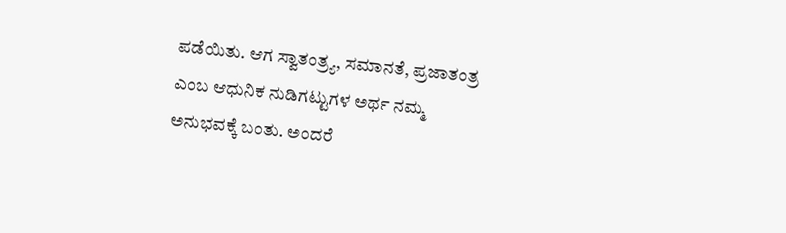ಪಡೆಯಿತು. ಆಗ ಸ್ವಾತಂತ್ರ್ಯ, ಸಮಾನತೆ, ಪ್ರಜಾತಂತ್ರ ಎಂಬ ಆಧುನಿಕ ನುಡಿಗಟ್ಟುಗಳ ಅರ್ಥ ನಮ್ಮ ಅನುಭವಕ್ಕೆ ಬಂತು. ಅಂದರೆ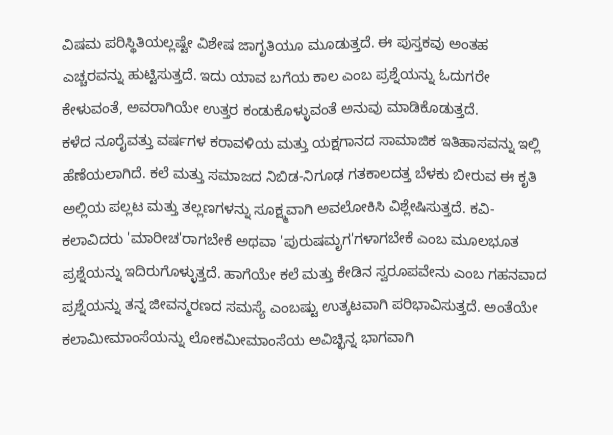ವಿಷಮ ಪರಿಸ್ಥಿತಿಯಲ್ಲಷ್ಟೇ ವಿಶೇಷ ಜಾಗೃತಿಯೂ ಮೂಡುತ್ತದೆ. ಈ ಪುಸ್ತಕವು ಅಂತಹ ಎಚ್ಚರವನ್ನು ಹುಟ್ಟಿಸುತ್ತದೆ. ಇದು ಯಾವ ಬಗೆಯ ಕಾಲ ಎಂಬ ಪ್ರಶ್ನೆಯನ್ನು ಓದುಗರೇ ಕೇಳುವಂತೆ, ಅವರಾಗಿಯೇ ಉತ್ತರ ಕಂಡುಕೊಳ್ಳುವಂತೆ ಅನುವು ಮಾಡಿಕೊಡುತ್ತದೆ.
ಕಳೆದ ನೂರೈವತ್ತು ವರ್ಷಗಳ ಕರಾವಳಿಯ ಮತ್ತು ಯಕ್ಷಗಾನದ ಸಾಮಾಜಿಕ ಇತಿಹಾಸವನ್ನು ಇಲ್ಲಿ ಹೆಣೆಯಲಾಗಿದೆ. ಕಲೆ ಮತ್ತು ಸಮಾಜದ ನಿಬಿಡ-ನಿಗೂಢ ಗತಕಾಲದತ್ತ ಬೆಳಕು ಬೀರುವ ಈ ಕೃತಿ ಅಲ್ಲಿಯ ಪಲ್ಲಟ ಮತ್ತು ತಲ್ಲಣಗಳನ್ನು ಸೂಕ್ಷ್ಮವಾಗಿ ಅವಲೋಕಿಸಿ ವಿಶ್ಲೇಷಿಸುತ್ತದೆ. ಕವಿ-ಕಲಾವಿದರು 'ಮಾರೀಚ'ರಾಗಬೇಕೆ ಅಥವಾ 'ಪುರುಷಮೃಗ'ಗಳಾಗಬೇಕೆ ಎಂಬ ಮೂಲಭೂತ ಪ್ರಶ್ನೆಯನ್ನು ಇದಿರುಗೊಳ್ಳುತ್ತದೆ. ಹಾಗೆಯೇ ಕಲೆ ಮತ್ತು ಕೇಡಿನ ಸ್ವರೂಪವೇನು ಎಂಬ ಗಹನವಾದ ಪ್ರಶ್ನೆಯನ್ನು ತನ್ನ ಜೀವನ್ಮರಣದ ಸಮಸ್ಯೆ ಎಂಬಷ್ಟು ಉತ್ಕಟವಾಗಿ ಪರಿಭಾವಿಸುತ್ತದೆ. ಅಂತೆಯೇ ಕಲಾಮೀಮಾಂಸೆಯನ್ನು ಲೋಕಮೀಮಾಂಸೆಯ ಅವಿಚ್ಛಿನ್ನ ಭಾಗವಾಗಿ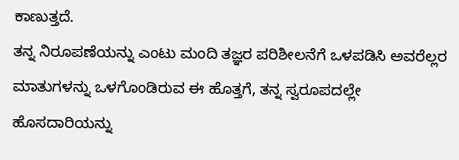ಕಾಣುತ್ತದೆ.
ತನ್ನ ನಿರೂಪಣೆಯನ್ನು ಎಂಟು ಮಂದಿ ತಜ್ಞರ ಪರಿಶೀಲನೆಗೆ ಒಳಪಡಿಸಿ ಅವರೆಲ್ಲರ ಮಾತುಗಳನ್ನು ಒಳಗೊಂಡಿರುವ ಈ ಹೊತ್ತಗೆ, ತನ್ನ ಸ್ವರೂಪದಲ್ಲೇ ಹೊಸದಾರಿಯನ್ನು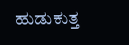ಹುಡುಕುತ್ತ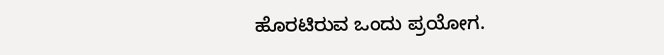ಹೊರಟಿರುವ ಒಂದು ಪ್ರಯೋಗ.